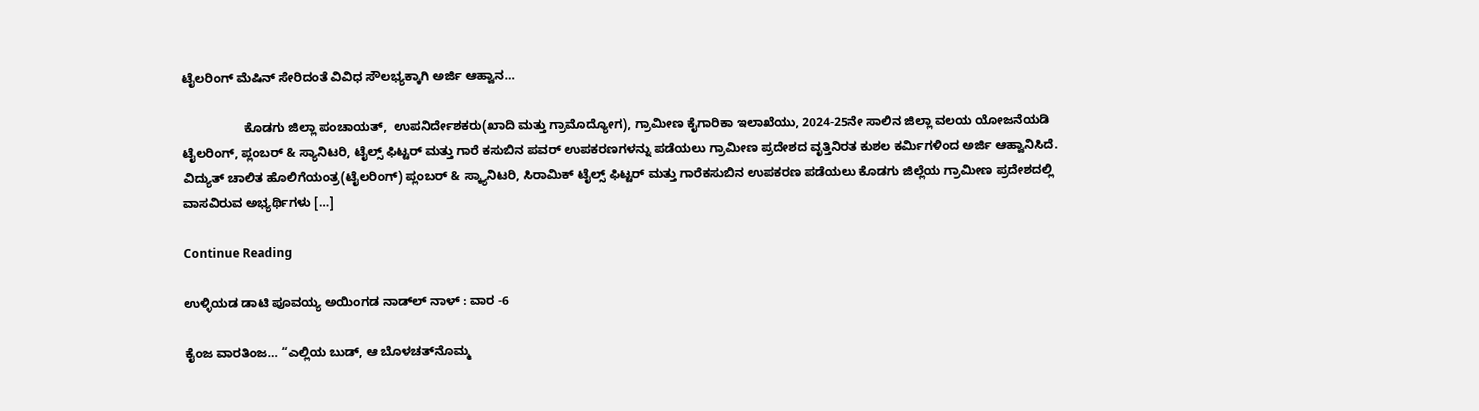ಟೈಲರಿಂಗ್‌ ಮೆಷಿನ್‌ ಸೇರಿದಂತೆ ವಿವಿಧ ಸೌಲಭ್ಯಕ್ಕಾಗಿ ಅರ್ಜಿ ಆಹ್ವಾನ…

                  ಕೊಡಗು ಜಿಲ್ಲಾ ಪಂಚಾಯತ್,  ಉಪನಿರ್ದೇಶಕರು(ಖಾದಿ ಮತ್ತು ಗ್ರಾಮೊದ್ಯೋಗ), ಗ್ರಾಮೀಣ ಕೈಗಾರಿಕಾ ಇಲಾಖೆಯು, 2024-25ನೇ ಸಾಲಿನ ಜಿಲ್ಲಾ ವಲಯ ಯೋಜನೆಯಡಿ ಟೈಲರಿಂಗ್, ಪ್ಲಂಬರ್ & ಸ್ಯಾನಿಟರಿ, ಟೈಲ್ಸ್ ಫಿಟ್ಟರ್ ಮತ್ತು ಗಾರೆ ಕಸುಬಿನ ಪವರ್ ಉಪಕರಣಗಳನ್ನು ಪಡೆಯಲು ಗ್ರಾಮೀಣ ಪ್ರದೇಶದ ವೃತ್ತಿನಿರತ ಕುಶಲ ಕರ್ಮಿಗಳಿಂದ ಅರ್ಜಿ ಆಹ್ವಾನಿಸಿದೆ. ವಿದ್ಯುತ್ ಚಾಲಿತ ಹೊಲಿಗೆಯಂತ್ರ(ಟೈಲರಿಂಗ್) ಪ್ಲಂಬರ್ & ಸ್ಕ್ಯಾನಿಟರಿ, ಸಿರಾಮಿಕ್ ಟೈಲ್ಸ್ ಫಿಟ್ಟರ್ ಮತ್ತು ಗಾರೆಕಸುಬಿನ ಉಪಕರಣ ಪಡೆಯಲು ಕೊಡಗು ಜಿಲ್ಲೆಯ ಗ್ರಾಮೀಣ ಪ್ರದೇಶದಲ್ಲಿ ವಾಸವಿರುವ ಅಭ್ಯರ್ಥಿಗಳು […]

Continue Reading

ಉಳ್ಳಿಯಡ ಡಾಟಿ ಪೂವಯ್ಯ ಅಯಿಂಗಡ ನಾಡ್‌ಲ್‌ ನಾಳ್‌ : ವಾರ -6

ಕೈಂಜ ವಾರತಿಂಜ… “ಎಲ್ಲಿಯ ಬುಡ್, ಆ ಬೊಳಚತ್‌ನೊಮ್ಮ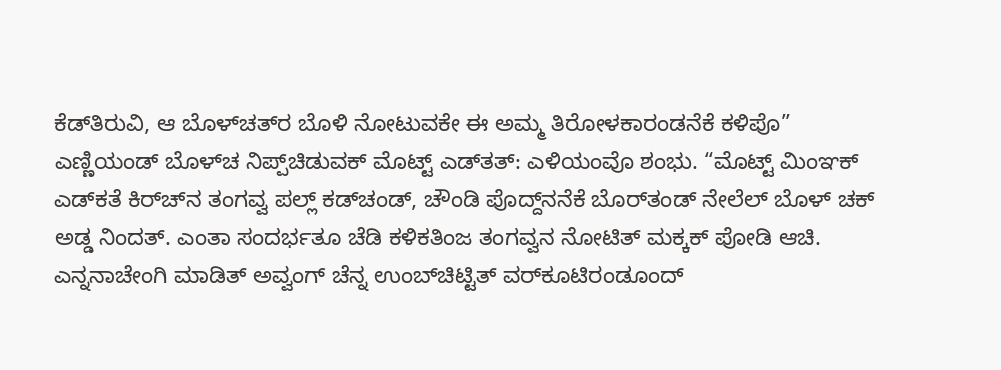ಕೆಡ್‌ತಿರುವಿ, ಆ ಬೊಳ್‌ಚತ್‌ರ ಬೊಳಿ ನೋಟುವಕೇ ಈ ಅಮ್ಮ ತಿರೋಳಕಾರಂಡನೆಕೆ ಕಳಿಪೊ” ಎಣ್ಣಿಯಂಡ್ ಬೊಳ್‌ಚ ನಿಪ್ಪ್‌ಚಿಡುವಕ್ ಮೊಟ್ಟ್ ಎಡ್‌ತತ್: ಎಳಿಯಂವೊ ಶಂಭು. “ಮೊಟ್ಟ್ ಮಿಂಞಕ್ ಎಡ್‌ಕತೆ ಕಿ‌ರ್‌ಚ್‌‌ನ ತಂಗವ್ವ ಪಲ್ಲ್ ಕಡ್‌‌ಚಂಡ್, ಚೌಂಡಿ ಪೊದ್ದ್‌ನನೆಕೆ ಬೊರ್‌ತಂಡ್ ನೇಲೆಲ್ ಬೊಳ್‌ ಚಕ್ ಅಡ್ಡ ನಿಂದತ್. ಎಂತಾ ಸಂದರ್ಭತೂ ಚೆಡಿ ಕಳಿಕತಿಂಜ ತಂಗವ್ವನ ನೋಟಿತ್ ಮಕ್ಕಕ್ ಪೋಡಿ ಆಚಿ. ಎನ್ನನಾಚೇಂಗಿ ಮಾಡಿತ್ ಅವ್ವಂಗ್ ಚೆನ್ನ ಉಂಬ್‌ಚಿಟ್ಟಿತ್ ವರ್‌ಕೂಟಿರಂಡೂಂದ್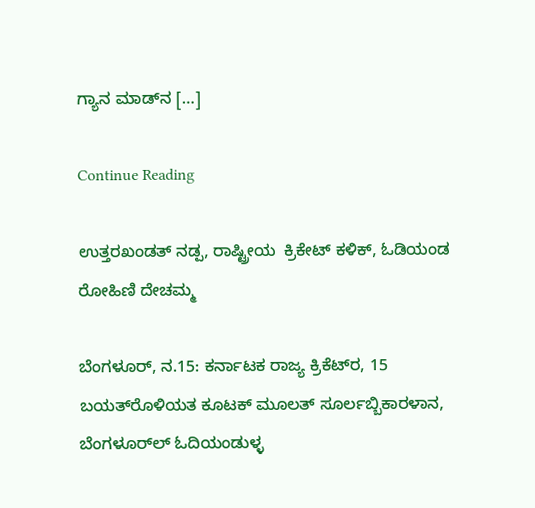ಗ್ಯಾನ ಮಾಡ್‌‌ನ […]

Continue Reading

ಉತ್ತರಖಂಡತ್‌ ನಡ್ಪ, ರಾಷ್ಟ್ರೀಯ  ಕ್ರಿಕೇಟ್‌ ಕಳಿಕ್, ಓಡಿಯಂಡ ರೋಹಿಣಿ ದೇಚಮ್ಮ

ಬೆಂಗಳೂರ್‌, ನ.15: ಕರ್ನಾಟಕ ರಾಜ್ಯ ಕ್ರಿಕೆಟ್‌ರ, 15 ಬಯತ್‌ರೊಳಿಯತ ಕೂಟಕ್‌ ಮೂಲತ್‌ ಸೂರ್ಲಬ್ಬಿಕಾರಳಾನ,  ಬೆಂಗಳೂರ್‌ಲ್‌ ಓದಿಯಂಡುಳ್ಳ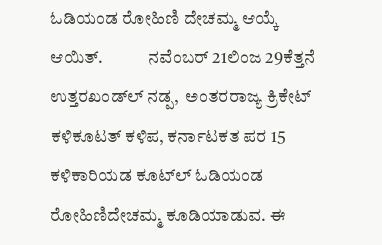ಓಡಿಯಂಡ ರೋಹಿಣಿ ದೇಚಮ್ಮ ಆಯ್ಕೆ ಆಯಿತ್.             ನವೆಂಬರ್‌ 21ಲಿಂಜ 29ಕೆತ್ತನೆ ಉತ್ತರಖಂಡ್‌ಲ್‌ ನಡ್ಪ,  ಅಂತರರಾಜ್ಯ ಕ್ರಿಕೇಟ್‌ ಕಳಿಕೂಟತ್‌ ಕಳಿಪ, ಕರ್ನಾಟಕತ ಪರ 15 ಕಳಿಕಾರಿಯಡ ಕೂಟ್‌ಲ್‌ ಓಡಿಯಂಡ ರೋಹಿಣಿದೇಚಮ್ಮ ಕೂಡಿಯಾಡುವ. ಈ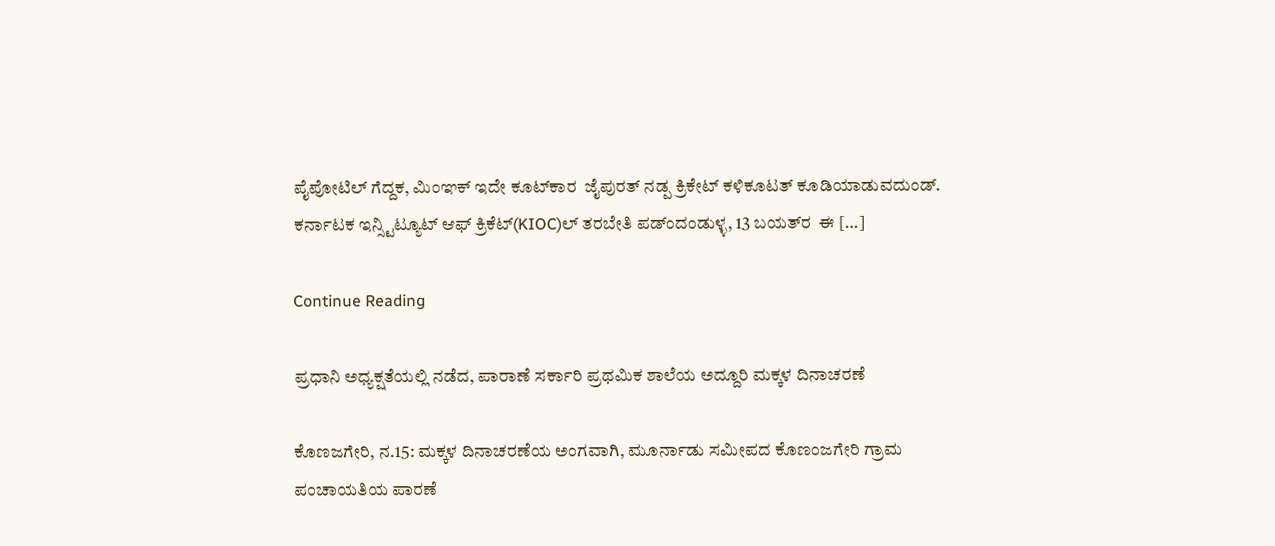ಪೈಪೋಟಿಲ್ ಗೆದ್ದಕ, ಮಿಂಞಕ್‌ ಇದೇ ಕೂಟ್‌ಕಾರ  ಜೈಪುರತ್‌ ನಡ್ಪ ಕ್ರಿಕೇಟ್‌ ಕಳಿಕೂಟತ್‌ ಕೂಡಿಯಾಡುವದುಂಡ್. ಕರ್ನಾಟಕ ಇನ್ಸ್ಟಿಟ್ಯೂಟ್‌ ಆಫ್‌ ಕ್ರಿಕೆಟ್(KIOC)ಲ್‌ ತರಬೇತಿ ಪಡ್ಂದಂಡುಳ್ಳ, 13 ಬಯತ್‌ರ  ಈ […]

Continue Reading

ಪ್ರಧಾನಿ ಅಧ್ಯಕ್ಷತೆಯಲ್ಲಿ ನಡೆದ, ಪಾರಾಣೆ ಸರ್ಕಾರಿ ಪ್ರಥಮಿಕ ಶಾಲೆಯ ಅದ್ದೂರಿ ಮಕ್ಕಳ ದಿನಾಚರಣೆ

ಕೊಣಜಗೇರಿ, ನ.15: ಮಕ್ಕಳ ದಿನಾಚರಣೆಯ ಅಂಗವಾಗಿ, ಮೂರ್ನಾಡು ಸಮೀಪದ ಕೊಣಂಜಗೇರಿ ಗ್ರಾಮ ಪಂಚಾಯತಿಯ ಪಾರಣೆ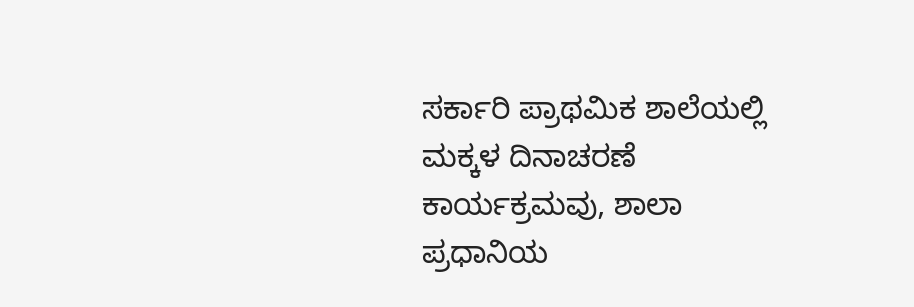ಸರ್ಕಾರಿ ಪ್ರಾಥಮಿಕ ಶಾಲೆಯಲ್ಲಿ ಮಕ್ಕಳ ದಿನಾಚರಣೆ ಕಾರ್ಯಕ್ರಮವು, ಶಾಲಾ ಪ್ರಧಾನಿಯ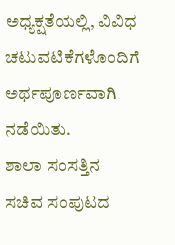ಅಧ್ಯಕ್ಷತೆಯಲ್ಲಿ, ವಿವಿಧ ಚಟುವಟಿಕೆಗಳೊಂದಿಗೆ ಅರ್ಥಪೂರ್ಣವಾಗಿ ನಡೆಯಿತು.             ಶಾಲಾ ಸಂಸತ್ತಿನ ಸಚಿವ ಸಂಪುಟದ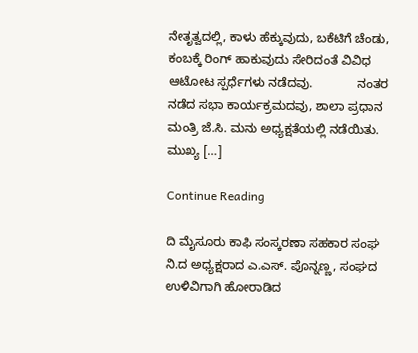ನೇತೃತ್ವದಲ್ಲಿ, ಕಾಳು ಹೆಕ್ಕುವುದು, ಬಕೆಟಿಗೆ ಚೆಂಡು, ಕಂಬಕ್ಕೆ ರಿಂಗ್‌ ಹಾಕುವುದು ಸೇರಿದಂತೆ ವಿವಿಧ ಆಟೋಟ ಸ್ಪರ್ಧೆಗಳು ನಡೆದವು.             ನಂತರ ನಡೆದ ಸಭಾ ಕಾರ್ಯಕ್ರಮದವು, ಶಾಲಾ ಪ್ರಧಾನ ಮಂತ್ರಿ ಜೆ.ಸಿ. ಮನು ಅಧ್ಯಕ್ಷತೆಯಲ್ಲಿ ನಡೆಯಿತು. ಮುಖ್ಯ […]

Continue Reading

ದಿ ಮೈಸೂರು ಕಾಫಿ ಸಂಸ್ಕರಣಾ ಸಹಕಾರ ಸಂಘ ನಿ.ದ ಅಧ್ಯಕ್ಷರಾದ ಎ.ಎಸ್. ಪೊನ್ನಣ್ಣ, ಸಂಘದ ಉಳಿವಿಗಾಗಿ ಹೋರಾಡಿದ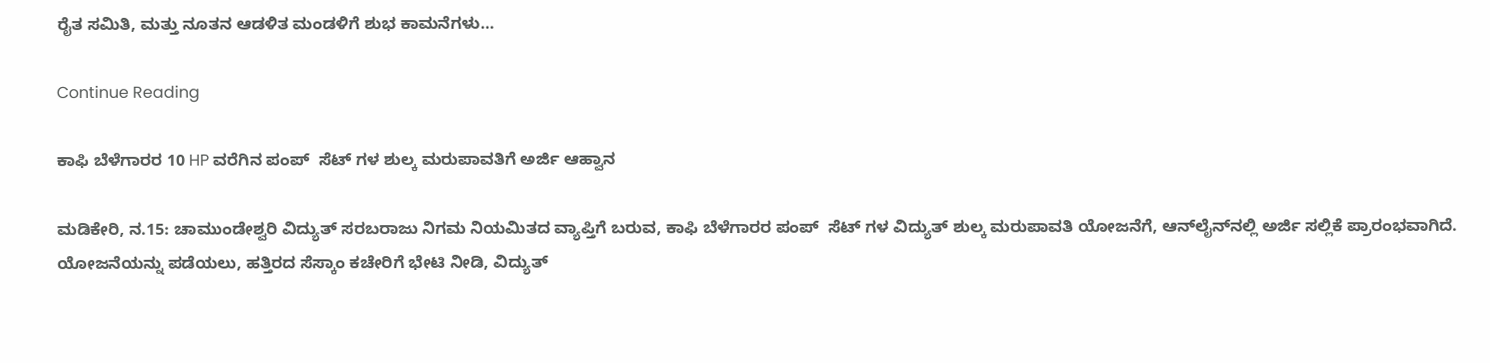ರೈತ ಸಮಿತಿ, ಮತ್ತು ನೂತನ ಆಡಳಿತ ಮಂಡಳಿಗೆ ಶುಭ ಕಾಮನೆಗಳು…

Continue Reading

ಕಾಫಿ ಬೆಳೆಗಾರರ 10 HP ವರೆಗಿನ ಪಂಪ್  ಸೆಟ್ ಗಳ ಶುಲ್ಕ ಮರುಪಾವತಿಗೆ ಅರ್ಜಿ ಆಹ್ವಾನ

ಮಡಿಕೇರಿ, ನ.15: ಚಾಮುಂಡೇಶ್ವರಿ ವಿದ್ಯುತ್ ಸರಬರಾಜು ನಿಗಮ ನಿಯಮಿತದ ವ್ಯಾಪ್ತಿಗೆ ಬರುವ, ಕಾಫಿ ಬೆಳೆಗಾರರ ಪಂಪ್  ಸೆಟ್ ಗಳ ವಿದ್ಯುತ್ ಶುಲ್ಕ ಮರುಪಾವತಿ ಯೋಜನೆಗೆ, ಆನ್‌ಲೈನ್‌ನಲ್ಲಿ ಅರ್ಜಿ ಸಲ್ಲಿಕೆ ಪ್ರಾರಂಭವಾಗಿದೆ. ಯೋಜನೆಯನ್ನು ಪಡೆಯಲು, ಹತ್ತಿರದ ಸೆಸ್ಕಾಂ ಕಚೇರಿಗೆ ಭೇಟಿ ನೀಡಿ, ವಿದ್ಯುತ್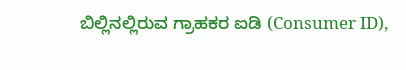ಬಿಲ್ಲಿನಲ್ಲಿರುವ ಗ್ರಾಹಕರ ಐಡಿ (Consumer ID),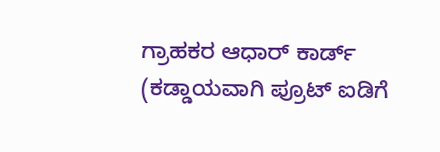ಗ್ರಾಹಕರ ಆಧಾರ್ ಕಾರ್ಡ್ (ಕಡ್ಡಾಯವಾಗಿ ಪ್ರೂಟ್ ಐಡಿಗೆ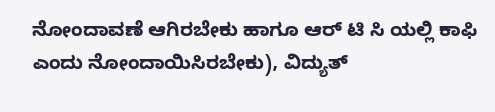ನೋಂದಾವಣೆ ಆಗಿರಬೇಕು ಹಾಗೂ ಆರ್ ಟಿ ಸಿ ಯಲ್ಲಿ ಕಾಫಿ ಎಂದು ನೋಂದಾಯಿಸಿರಬೇಕು), ವಿದ್ಯುತ್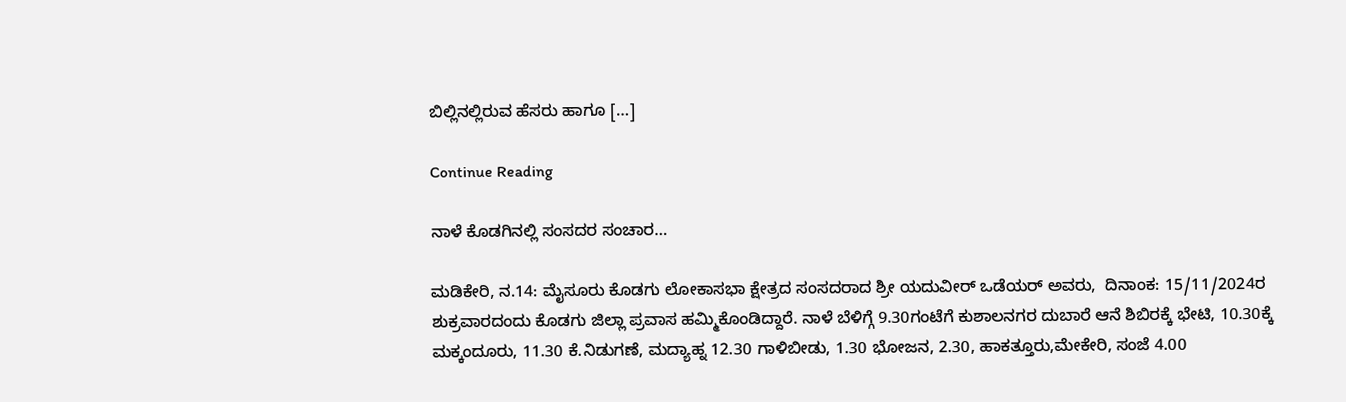ಬಿಲ್ಲಿನಲ್ಲಿರುವ ಹೆಸರು ಹಾಗೂ […]

Continue Reading

ನಾಳೆ ಕೊಡಗಿನಲ್ಲಿ ಸಂಸದರ ಸಂಚಾರ…

ಮಡಿಕೇರಿ, ನ.14: ಮೈಸೂರು ಕೊಡಗು ಲೋಕಾಸಭಾ ಕ್ಷೇತ್ರದ ಸಂಸದರಾದ ಶ್ರೀ ಯದುವೀರ್ ಒಡೆಯರ್‌ ಅವರು,  ದಿನಾಂಕ: 15/11/2024ರ ಶುಕ್ರವಾರದಂದು ಕೊಡಗು ಜಿಲ್ಲಾ ಪ್ರವಾಸ ಹಮ್ಮಿಕೊಂಡಿದ್ದಾರೆ. ನಾಳೆ ಬೆಳಿಗ್ಗೆ 9.30ಗಂಟೆಗೆ ಕುಶಾಲನಗರ ದುಬಾರೆ ಆನೆ ಶಿಬಿರಕ್ಕೆ ಭೇಟಿ, 10.30ಕ್ಕೆ ಮಕ್ಕಂದೂರು, 11.30 ಕೆ.ನಿಡುಗಣೆ, ಮದ್ಯಾಹ್ನ 12.30 ಗಾಳಿಬೀಡು, 1.30 ಭೋಜನ, 2.30, ಹಾಕತ್ತೂರು,ಮೇಕೇರಿ, ಸಂಜೆ 4.00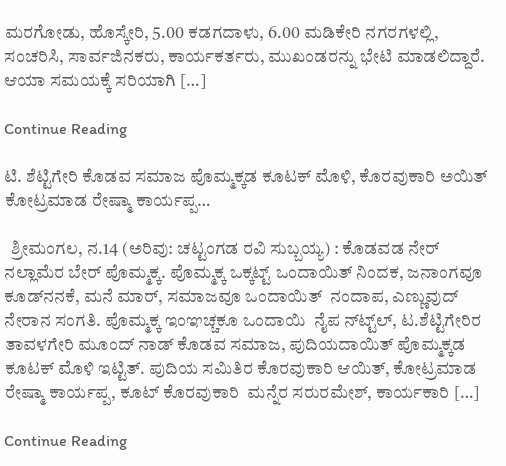ಮರಗೋಡು, ಹೊಸ್ಕೇರಿ, 5.00 ಕಡಗದಾಳು, 6.00 ಮಡಿಕೇರಿ ನಗರಗಳಲ್ಲಿ, ಸಂಚರಿಸಿ, ಸಾರ್ವಜಿನಕರು, ಕಾರ್ಯಕರ್ತರು, ಮುಖಂಡರನ್ನು ಭೇಟಿ ಮಾಡಲಿದ್ದಾರೆ. ಆಯಾ ಸಮಯಕ್ಕೆ ಸರಿಯಾಗಿ […]

Continue Reading

ಟಿ. ಶೆಟ್ಟಿಗೇರಿ ಕೊಡವ ಸಮಾಜ ಪೊಮ್ಮಕ್ಕಡ ಕೂಟಕ್‌ ಮೊಳಿ, ಕೊರವುಕಾರಿ ಅಯಿತ್‌  ಕೋಟ್ರಮಾಡ ರೇಷ್ಮಾ ಕಾರ್ಯಪ್ಪ…

  ಶ್ರೀಮಂಗಲ, ನ.14 (ಅರಿವು: ಚಟ್ಟಂಗಡ ರವಿ ಸುಬ್ಬಯ್ಯ) : ಕೊಡವಡ ನೇರ್‌ ನಲ್ಲಾಮೆರ ಬೇರ್‌ ಪೊಮ್ಮಕ್ಕ. ಪೊಮ್ಮಕ್ಕ ಒಕ್ಕಟ್ಟ್‌ ಒಂದಾಯಿತ್‌ ನಿಂದಕ, ಜನಾಂಗವೂ ಕೂಡ್‌ನನಕೆ, ಮನೆ ಮಾರ್, ಸಮಾಜವೂ ಒಂದಾಯಿತ್‌  ನಂದಾಪ, ಎಣ್ಣುವುದ್‌ ನೇರಾನ ಸಂಗತಿ. ಪೊಮ್ಮಕ್ಕ ಇಂಞಚ್ಚಕೂ ಒಂದಾಯಿ  ನೈಪ ನ್‌ಟ್ಟ್‌ಲ್‌, ಟ.ಶೆಟ್ಟಿಗೇರಿರ ತಾವಳಗೇರಿ ಮೂಂದ್‌ ನಾಡ್‌ ಕೊಡವ ಸಮಾಜ, ಪುದಿಯದಾಯಿತ್‌ ಪೊಮ್ಮಕ್ಕಡ ಕೂಟಕ್‌ ಮೊಳಿ ಇಟ್ಟಿತ್. ಪುದಿಯ ಸಮಿತಿರ ಕೊರವುಕಾರಿ ಆಯಿತ್‌, ಕೋಟ್ರಮಾಡ ರೇಷ್ಮಾ ಕಾರ್ಯಪ್ಪ, ಕೂಟ್‌ ಕೊರವುಕಾರಿ  ಮನ್ನೆರ ಸರುರಮೇಶ್, ಕಾರ್ಯಕಾರಿ […]

Continue Reading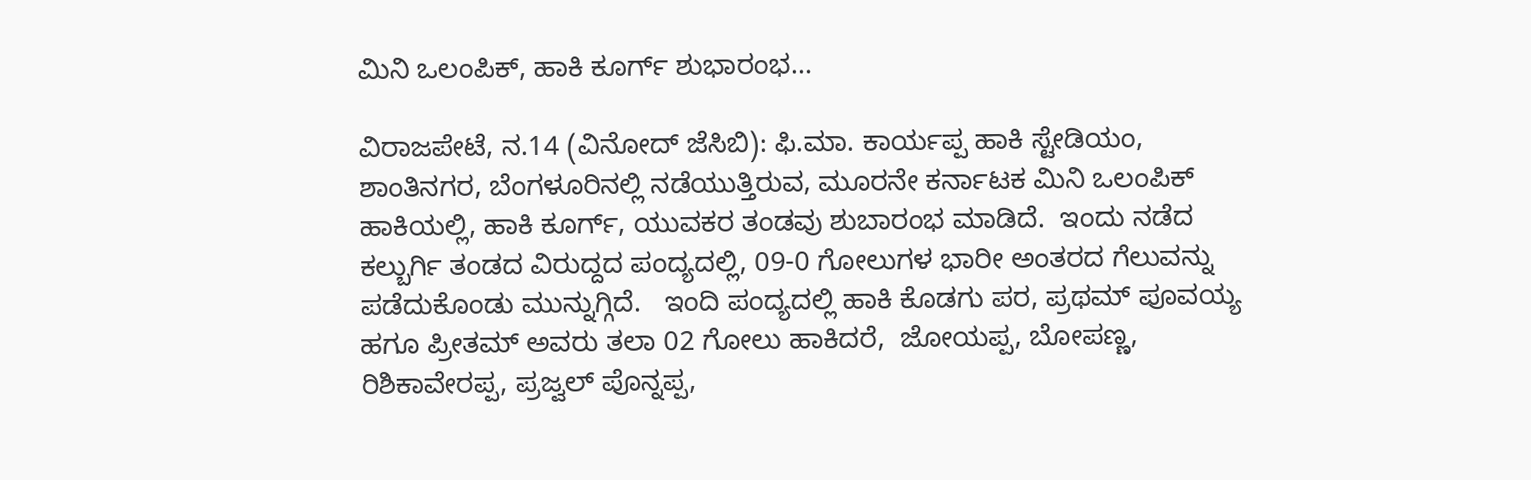ಮಿನಿ ಒಲಂಪಿಕ್‌, ಹಾಕಿ ಕೂರ್ಗ್‌ ಶುಭಾರಂಭ…

ವಿರಾಜಪೇಟೆ, ನ.14 (ವಿನೋದ್‌ ಜೆಸಿಬಿ): ಫಿ.ಮಾ. ಕಾರ್ಯಪ್ಪ ಹಾಕಿ ಸ್ಟೇಡಿಯಂ, ಶಾಂತಿನಗರ, ಬೆಂಗಳೂರಿನಲ್ಲಿ ನಡೆಯುತ್ತಿರುವ, ಮೂರನೇ ಕರ್ನಾಟಕ ಮಿನಿ ಒಲಂಪಿಕ್‌ ಹಾಕಿಯಲ್ಲಿ, ಹಾಕಿ ಕೂರ್ಗ್‌, ಯುವಕರ ತಂಡವು ಶುಬಾರಂಭ ಮಾಡಿದೆ.  ಇಂದು ನಡೆದ  ಕಲ್ಬುರ್ಗಿ ತಂಡದ ವಿರುದ್ದದ ಪಂದ್ಯದಲ್ಲಿ, 09-0 ಗೋಲುಗಳ ಭಾರೀ ಅಂತರದ ಗೆಲುವನ್ನು ಪಡೆದುಕೊಂಡು ಮುನ್ನುಗ್ಗಿದೆ.   ಇಂದಿ ಪಂದ್ಯದಲ್ಲಿ ಹಾಕಿ ಕೊಡಗು ಪರ, ಪ್ರಥಮ್‌ ಪೂವಯ್ಯ ಹಗೂ ಪ್ರೀತಮ್‌ ಅವರು ತಲಾ 02 ಗೋಲು ಹಾಕಿದರೆ,  ಜೋಯಪ್ಪ, ಬೋಪಣ್ಣ, ರಿಶಿಕಾವೇರಪ್ಪ, ಪ್ರಜ್ವಲ್‌ ಪೊನ್ನಪ್ಪ,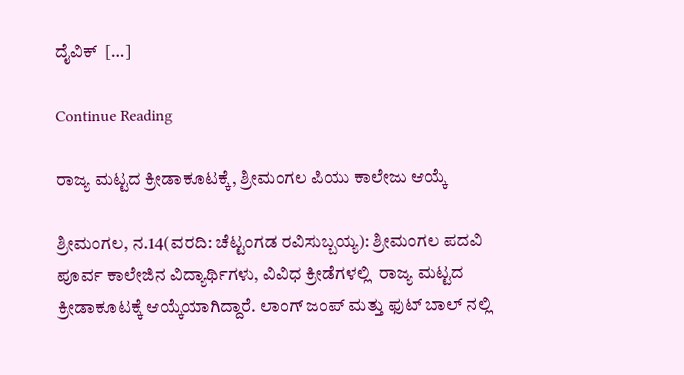ದೈವಿಕ್‌  […]

Continue Reading

ರಾಜ್ಯ ಮಟ್ಟದ ಕ್ರೀಡಾಕೂಟಕ್ಕೆ, ಶ್ರೀಮಂಗಲ ಪಿಯು ಕಾಲೇಜು ಆಯ್ಕೆ

ಶ್ರೀಮಂಗಲ, ನ.14(ವರದಿ: ಚೆಟ್ಟಂಗಡ ರವಿಸುಬ್ಬಯ್ಯ): ಶ್ರೀಮಂಗಲ ಪದವಿ ಪೂರ್ವ ಕಾಲೇಜಿನ ವಿದ್ಯಾರ್ಥಿಗಳು, ವಿವಿಧ ಕ್ರೀಡೆಗಳಲ್ಲಿ  ರಾಜ್ಯ ಮಟ್ಟದ ಕ್ರೀಡಾಕೂಟಕ್ಕೆ ಆಯ್ಕೆಯಾಗಿದ್ದಾರೆ. ಲಾಂಗ್ ಜಂಪ್ ಮತ್ತು ಫುಟ್ ಬಾಲ್ ನಲ್ಲಿ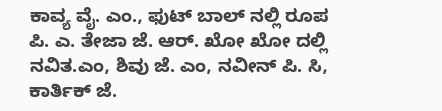ಕಾವ್ಯ ವೈ. ಎಂ., ಫುಟ್ ಬಾಲ್ ನಲ್ಲಿ ರೂಪ ಪಿ. ಎ. ತೇಜಾ ಜೆ. ಆರ್. ಖೋ ಖೋ ದಲ್ಲಿ ನವಿತ.ಎಂ, ಶಿವು ಜೆ. ಎಂ, ನವೀನ್ ಪಿ. ಸಿ, ಕಾರ್ತಿಕ್ ಜೆ.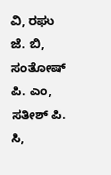ವಿ, ರಘು ಜೆ. ಬಿ, ಸಂತೋಷ್ ಪಿ. ಎಂ,  ಸತೀಶ್ ಪಿ. ಸಿ,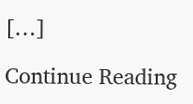[…]

Continue Reading